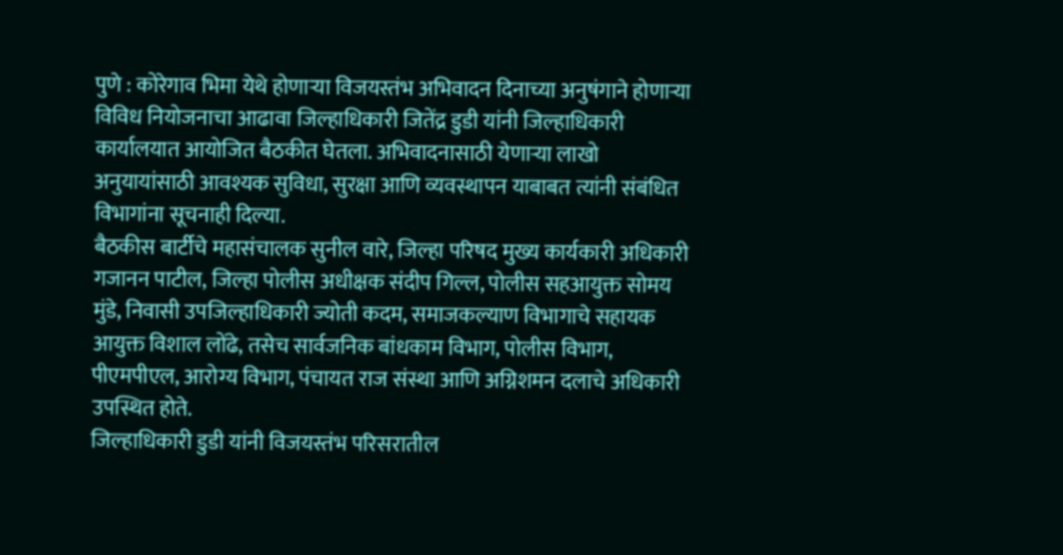पुणे : कोरेगाव भिमा येथे होणाऱ्या विजयस्तंभ अभिवादन दिनाच्या अनुषंगाने होणाऱ्या विविध नियोजनाचा आढावा जिल्हाधिकारी जितेंद्र डुडी यांनी जिल्हाधिकारी कार्यालयात आयोजित बैठकीत घेतला. अभिवादनासाठी येणाऱ्या लाखो अनुयायांसाठी आवश्यक सुविधा, सुरक्षा आणि व्यवस्थापन याबाबत त्यांनी संबंधित विभागांना सूचनाही दिल्या.
बैठकीस बार्टीचे महासंचालक सुनील वारे, जिल्हा परिषद मुख्य कार्यकारी अधिकारी गजानन पाटील, जिल्हा पोलीस अधीक्षक संदीप गिल्ल, पोलीस सहआयुक्त सोमय मुंडे, निवासी उपजिल्हाधिकारी ज्योती कदम, समाजकल्याण विभागाचे सहायक आयुक्त विशाल लोंढे, तसेच सार्वजनिक बांधकाम विभाग, पोलीस विभाग, पीएमपीएल, आरोग्य विभाग, पंचायत राज संस्था आणि अग्निशमन दलाचे अधिकारी उपस्थित होते.
जिल्हाधिकारी डुडी यांनी विजयस्तंभ परिसरातील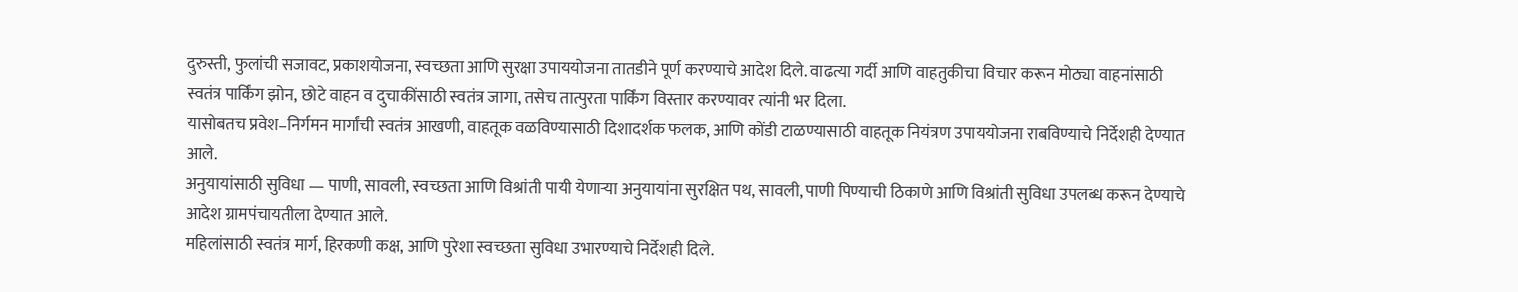दुरुस्ती, फुलांची सजावट, प्रकाशयोजना, स्वच्छता आणि सुरक्षा उपाययोजना तातडीने पूर्ण करण्याचे आदेश दिले. वाढत्या गर्दी आणि वाहतुकीचा विचार करून मोठ्या वाहनांसाठी स्वतंत्र पार्किंग झोन, छोटे वाहन व दुचाकींसाठी स्वतंत्र जागा, तसेच तात्पुरता पार्किंग विस्तार करण्यावर त्यांनी भर दिला.
यासोबतच प्रवेश–निर्गमन मार्गांची स्वतंत्र आखणी, वाहतूक वळविण्यासाठी दिशादर्शक फलक, आणि कोंडी टाळण्यासाठी वाहतूक नियंत्रण उपाययोजना राबविण्याचे निर्देशही देण्यात आले.
अनुयायांसाठी सुविधा — पाणी, सावली, स्वच्छता आणि विश्रांती पायी येणाऱ्या अनुयायांना सुरक्षित पथ, सावली, पाणी पिण्याची ठिकाणे आणि विश्रांती सुविधा उपलब्ध करून देण्याचे आदेश ग्रामपंचायतीला देण्यात आले.
महिलांसाठी स्वतंत्र मार्ग, हिरकणी कक्ष, आणि पुरेशा स्वच्छता सुविधा उभारण्याचे निर्देशही दिले.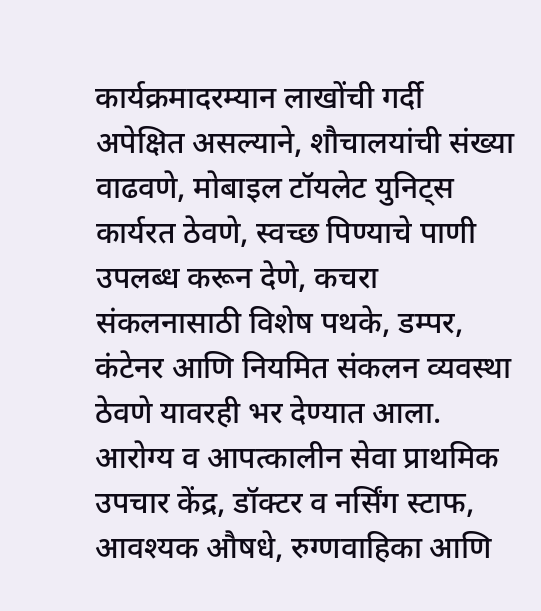कार्यक्रमादरम्यान लाखोंची गर्दी अपेक्षित असल्याने, शौचालयांची संख्या वाढवणे, मोबाइल टॉयलेट युनिट्स कार्यरत ठेवणे, स्वच्छ पिण्याचे पाणी उपलब्ध करून देणे, कचरा संकलनासाठी विशेष पथके, डम्पर, कंटेनर आणि नियमित संकलन व्यवस्था ठेवणे यावरही भर देण्यात आला.
आरोग्य व आपत्कालीन सेवा प्राथमिक उपचार केंद्र, डॉक्टर व नर्सिंग स्टाफ, आवश्यक औषधे, रुग्णवाहिका आणि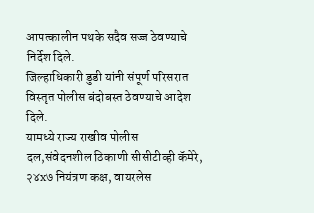आपत्कालीन पथके सदैव सज्ज ठेवण्याचे निर्देश दिले.
जिल्हाधिकारी डुडी यांनी संपूर्ण परिसरात विस्तृत पोलीस बंदोबस्त ठेवण्याचे आदेश दिले.
यामध्ये राज्य राखीव पोलीस दल,संवेदनशील ठिकाणी सीसीटीव्ही कॅमेरे, २४x७ नियंत्रण कक्ष, वायरलेस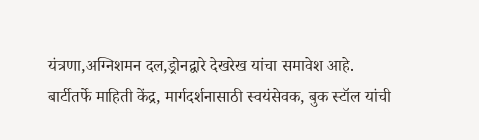यंत्रणा,अग्निशमन दल,ड्रोनद्वारे देखरेख यांचा समावेश आहे.
बार्टीतर्फे माहिती केंद्र, मार्गदर्शनासाठी स्वयंसेवक, बुक स्टॉल यांची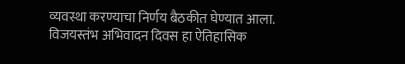व्यवस्था करण्याचा निर्णय बैठकीत घेण्यात आला.
विजयस्तंभ अभिवादन दिवस हा ऐतिहासिक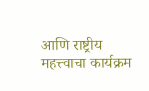आणि राष्ट्रीय महत्त्वाचा कार्यक्रम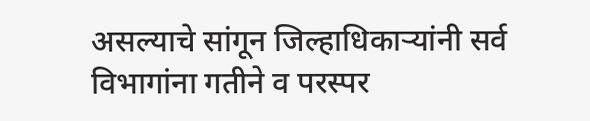असल्याचे सांगून जिल्हाधिकाऱ्यांनी सर्व विभागांना गतीने व परस्पर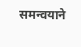समन्वयाने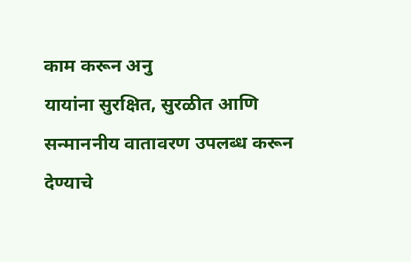काम करून अनु
यायांना सुरक्षित, सुरळीत आणि सन्माननीय वातावरण उपलब्ध करून देण्याचे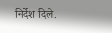निर्देश दिले.